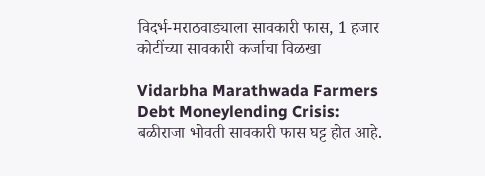विदर्भ-मराठवाड्याला सावकारी फास, 1 हजार कोटींच्या सावकारी कर्जाचा विळखा

Vidarbha Marathwada Farmers Debt Moneylending Crisis: बळीराजा भोवती सावकारी फास घट्ट होत आहे.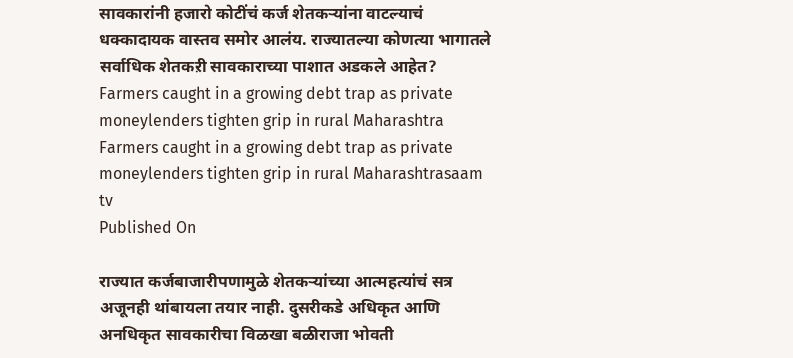सावकारांनी हजारो कोटींचं कर्ज शेतकऱ्यांना वाटल्याचं धक्कादायक वास्तव समोर आलंय. राज्यातल्या कोणत्या भागातले सर्वाधिक शेतकऱी सावकाराच्या पाशात अडकले आहेत?
Farmers caught in a growing debt trap as private moneylenders tighten grip in rural Maharashtra
Farmers caught in a growing debt trap as private moneylenders tighten grip in rural Maharashtrasaam tv
Published On

राज्यात कर्जबाजारीपणामुळे शेतकऱ्यांच्या आत्महत्यांचं सत्र अजूनही थांबायला तयार नाही. दुसरीकडे अधिकृत आणि अनधिकृत सावकारीचा विळखा बळीराजा भोवती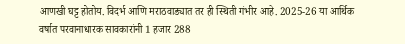आणखी घट्ट होतोय. विदर्भ आणि मराठवाड्यात तर ही स्थिती गंभीर आहे. 2025-26 या आर्थिक वर्षात परवानाधारक सावकारांनी 1 हजार 288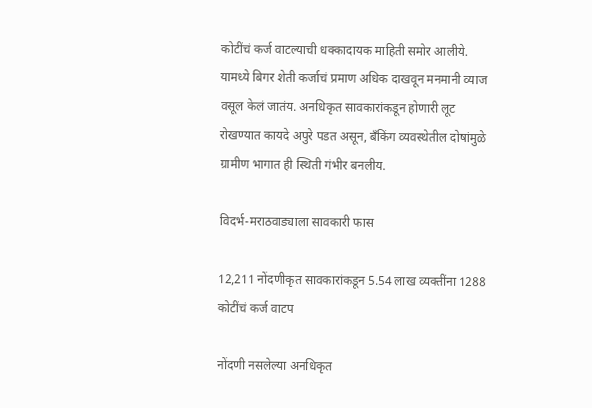कोटींचं कर्ज वाटल्याची धक्कादायक माहिती समोर आलीये. यामध्ये बिगर शेती कर्जाचं प्रमाण अधिक दाखवून मनमानी व्याज वसूल केलं जातंय. अनधिकृत सावकारांकडून होणारी लूट रोखण्यात कायदे अपुरे पडत असून, बँकिंग व्यवस्थेतील दोषांमुळे ग्रामीण भागात ही स्थिती गंभीर बनलीय.

विदर्भ-मराठवाड्याला सावकारी फास

12,211 नोंदणीकृत सावकारांकडून 5.54 लाख व्यक्तींना 1288 कोटींचं कर्ज वाटप

नोंदणी नसलेल्या अनधिकृत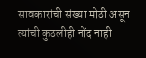सावकारांची संख्या मोठी असून त्यांची कुठलीही नोंद नाही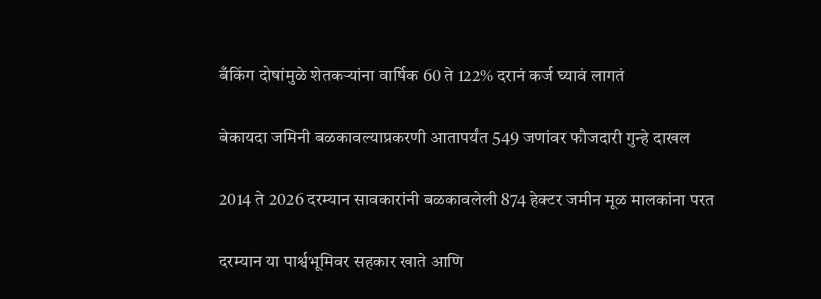बँकिंग दोषांमुळे शेतकऱ्यांना वार्षिक 60 ते 122% दरानं कर्ज घ्यावं लागतं

बेकायदा जमिनी बळकावल्याप्रकरणी आतापर्यंत 549 जणांवर फौजदारी गुन्हे दाखल

2014 ते 2026 दरम्यान सावकारांनी बळकावलेली 874 हेक्टर जमीन मूळ मालकांना परत

दरम्यान या पार्श्वभूमिवर सहकार खाते आणि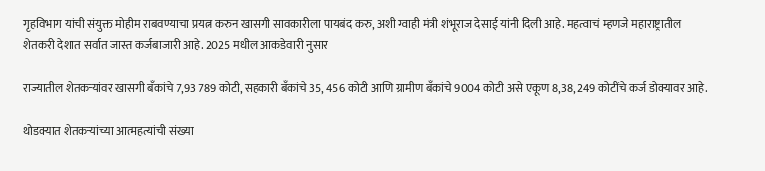गृहविभाग यांची संयुक्त मोहीम राबवण्याचा प्रयत्न करुन खासगी सावकारीला पायबंद करु, अशी ग्वाही मंत्री शंभूराज देसाई यांनी दिली आहे. महत्वाचं म्हणजे महाराष्ट्रातील शेतकरी देशात सर्वात जास्त कर्जबाजारी आहे. 2025 मधील आकडेवारी नुसार

राज्यातील शेतकऱ्यांवर खासगी बँकांचे 7,93 789 कोटी, सहकारी बँकांचे 35, 456 कोटी आणि ग्रामीण बँकांचे 9004 कोटी असे एकूण 8,38, 249 कोटींचे कर्ज डोक्यावर आहे.

थोडक्यात शेतकऱ्यांच्या आत्महत्यांची संख्या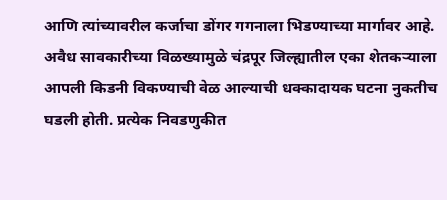आणि त्यांच्यावरील कर्जाचा डोंगर गगनाला भिडण्याच्या मार्गावर आहे. अवैध सावकारीच्या विळख्यामुळे चंद्रपूर जिल्ह्यातील एका शेतकऱ्याला आपली किडनी विकण्याची वेळ आल्याची धक्कादायक घटना नुकतीच घडली होती. प्रत्येक निवडणुकीत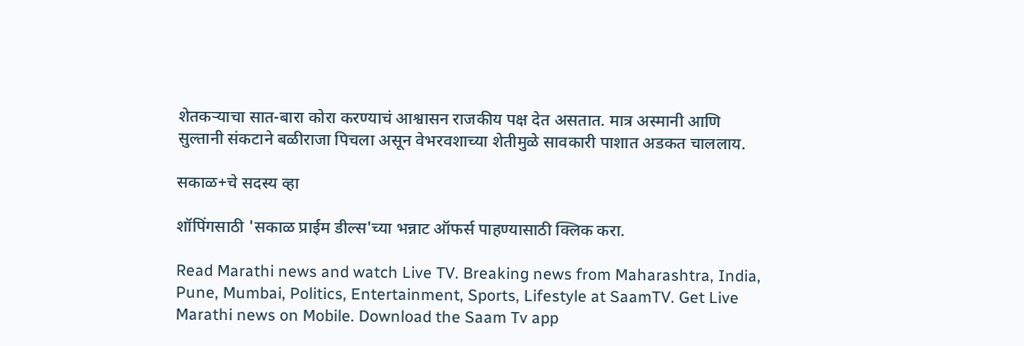शेतकऱ्याचा सात-बारा कोरा करण्याचं आश्वासन राजकीय पक्ष देत असतात. मात्र अस्मानी आणि सुल्तानी संकटाने बळीराजा पिचला असून वेभरवशाच्या शेतीमुळे सावकारी पाशात अडकत चाललाय.

सकाळ+चे सदस्य व्हा

शॉपिंगसाठी 'सकाळ प्राईम डील्स'च्या भन्नाट ऑफर्स पाहण्यासाठी क्लिक करा.

Read Marathi news and watch Live TV. Breaking news from Maharashtra, India, Pune, Mumbai, Politics, Entertainment, Sports, Lifestyle at SaamTV. Get Live Marathi news on Mobile. Download the Saam Tv app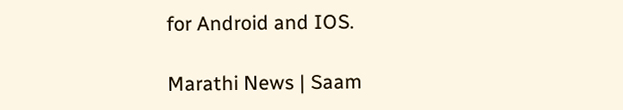for Android and IOS.

Marathi News | Saam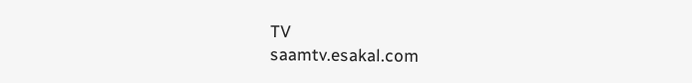TV
saamtv.esakal.com